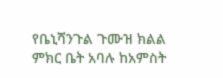የቤኒሻንጉል ጉሙዝ ክልል ምክር ቤት አባሉ ከአምስት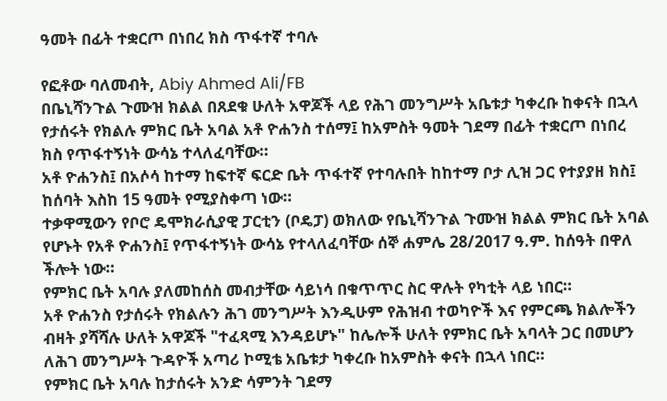ዓመት በፊት ተቋርጦ በነበረ ክስ ጥፋተኛ ተባሉ

የፎቶው ባለመብት, Abiy Ahmed Ali/FB
በቤኒሻንጉል ጉሙዝ ክልል በጸደቁ ሁለት አዋጆች ላይ የሕገ መንግሥት አቤቱታ ካቀረቡ ከቀናት በኋላ የታሰሩት የክልሉ ምክር ቤት አባል አቶ ዮሐንስ ተሰማ፤ ከአምስት ዓመት ገደማ በፊት ተቋርጦ በነበረ ክስ የጥፋተኝነት ውሳኔ ተላለፈባቸው።
አቶ ዮሐንስ፤ በአሶሳ ከተማ ከፍተኛ ፍርድ ቤት ጥፋተኛ የተባሉበት ከከተማ ቦታ ሊዝ ጋር የተያያዘ ክስ፤ ከሰባት እስከ 15 ዓመት የሚያስቀጣ ነው።
ተቃዋሚውን የቦሮ ዴሞክራሲያዊ ፓርቲን (ቦዴፓ) ወክለው የቤኒሻንጉል ጉሙዝ ክልል ምክር ቤት አባል የሆኑት የአቶ ዮሐንስ፤ የጥፋተኝነት ውሳኔ የተላለፈባቸው ሰኞ ሐምሌ 28/2017 ዓ.ም. ከሰዓት በዋለ ችሎት ነው።
የምክር ቤት አባሉ ያለመከሰስ መብታቸው ሳይነሳ በቁጥጥር ስር ዋሉት የካቲት ላይ ነበር።
አቶ ዮሐንስ የታሰሩት የክልሉን ሕገ መንግሥት እንዲሁም የሕዝብ ተወካዮች እና የምርጫ ክልሎችን ብዛት ያሻሻሉ ሁለት አዋጆች "ተፈጻሚ እንዳይሆኑ" ከሌሎች ሁለት የምክር ቤት አባላት ጋር በመሆን ለሕገ መንግሥት ጉዳዮች አጣሪ ኮሚቴ አቤቱታ ካቀረቡ ከአምስት ቀናት በኋላ ነበር።
የምክር ቤት አባሉ ከታሰሩት አንድ ሳምንት ገደማ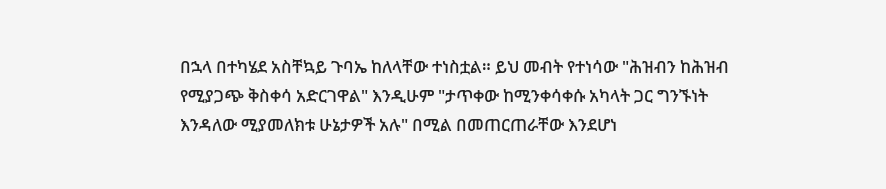በኋላ በተካሄደ አስቸኳይ ጉባኤ ከለላቸው ተነስቷል። ይህ መብት የተነሳው "ሕዝብን ከሕዝብ የሚያጋጭ ቅስቀሳ አድርገዋል" እንዲሁም "ታጥቀው ከሚንቀሳቀሱ አካላት ጋር ግንኙነት እንዳለው ሚያመለክቱ ሁኔታዎች አሉ" በሚል በመጠርጠራቸው እንደሆነ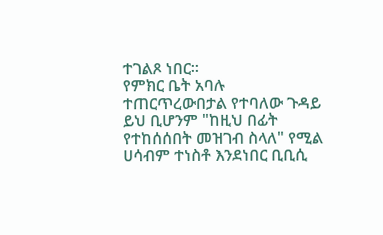ተገልጾ ነበር።
የምክር ቤት አባሉ ተጠርጥረውበታል የተባለው ጉዳይ ይህ ቢሆንም "ከዚህ በፊት የተከሰሰበት መዝገብ ስላለ" የሚል ሀሳብም ተነስቶ እንደነበር ቢቢሲ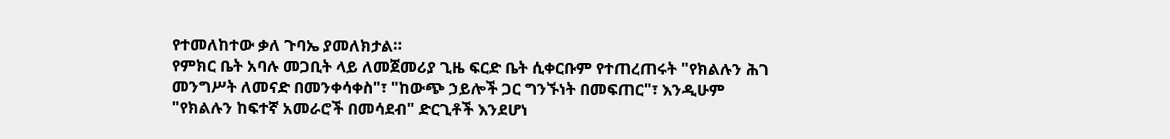የተመለከተው ቃለ ጉባኤ ያመለክታል።
የምክር ቤት አባሉ መጋቢት ላይ ለመጀመሪያ ጊዜ ፍርድ ቤት ሲቀርቡም የተጠረጠሩት "የክልሉን ሕገ መንግሥት ለመናድ በመንቀሳቀስ"፣ "ከውጭ ኃይሎች ጋር ግንኙነት በመፍጠር"፣ እንዲሁም "የክልሉን ከፍተኛ አመራሮች በመሳደብ" ድርጊቶች እንደሆነ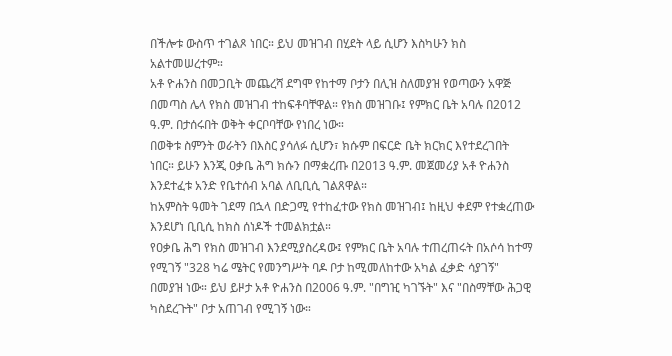በችሎቱ ውስጥ ተገልጾ ነበር። ይህ መዝገብ በሂደት ላይ ሲሆን እስካሁን ክስ አልተመሠረተም።
አቶ ዮሐንስ በመጋቢት መጨረሻ ደግሞ የከተማ ቦታን በሊዝ ስለመያዝ የወጣውን አዋጅ በመጣስ ሌላ የክስ መዝገብ ተከፍቶባቸዋል። የክስ መዝገቡ፤ የምክር ቤት አባሉ በ2012 ዓ.ም. በታሰሩበት ወቅት ቀርቦባቸው የነበረ ነው።
በወቅቱ ስምንት ወራትን በእስር ያሳለፉ ሲሆን፣ ክሱም በፍርድ ቤት ክርክር እየተደረገበት ነበር። ይሁን እንጂ ዐቃቤ ሕግ ክሱን በማቋረጡ በ2013 ዓ.ም. መጀመሪያ አቶ ዮሐንስ እንደተፈቱ አንድ የቤተሰብ አባል ለቢቢሲ ገልጸዋል።
ከአምስት ዓመት ገደማ በኋላ በድጋሚ የተከፈተው የክስ መዝገብ፤ ከዚህ ቀደም የተቋረጠው እንደሆነ ቢቢሲ ከክስ ሰነዶች ተመልክቷል።
የዐቃቤ ሕግ የክስ መዝገብ እንደሚያስረዳው፤ የምክር ቤት አባሉ ተጠረጠሩት በአሶሳ ከተማ የሚገኝ "328 ካሬ ሜትር የመንግሥት ባዶ ቦታ ከሚመለከተው አካል ፈቃድ ሳያገኝ" በመያዝ ነው። ይህ ይዞታ አቶ ዮሐንስ በ2006 ዓ.ም. "በግዢ ካገኙት" እና "በስማቸው ሕጋዊ ካስደረጉት" ቦታ አጠገብ የሚገኝ ነው።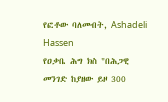የፎቶው ባለመብት, Ashadeli Hassen
የዐቃቤ ሕግ ክስ "በሕጋዊ መንገድ ከያዘው ይዞ 300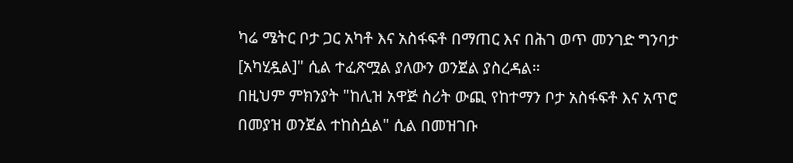ካሬ ሜትር ቦታ ጋር አካቶ እና አስፋፍቶ በማጠር እና በሕገ ወጥ መንገድ ግንባታ [አካሂዷል]" ሲል ተፈጽሟል ያለውን ወንጀል ያስረዳል።
በዚህም ምክንያት "ከሊዝ አዋጅ ስሪት ውጪ የከተማን ቦታ አስፋፍቶ እና አጥሮ በመያዝ ወንጀል ተከስሷል" ሲል በመዝገቡ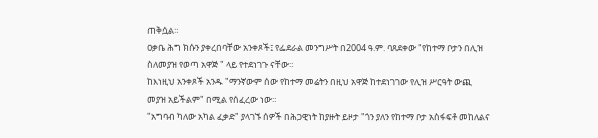ጠቅሷል።
ዐቃቤ ሕግ ክሱን ያቀረበባቸው አንቀጾች፤ የፌደራል መንግሥት በ2004 ዓ.ም. ባጸደቀው "የከተማ ቦታን በሊዝ ስለመያዝ የወጣ አዋጅ " ላይ የተደነገጉ ናቸው።
ከእነዚህ አንቀጾች አንዱ "ማንኛውም ሰው የከተማ መሬትን በዚህ አዋጅ ከተደነገገው የሊዝ ሥርዓት ውጪ መያዝ አይችልም" በሚል የሰፈረው ነው።
"አግባብ ካለው አካል ፈቃድ" ያላገኙ ሰዎች በሕጋዊነት ከያዙት ይዞታ "ጎን ያለን የከተማ ቦታ አስፋፍቶ መከለልና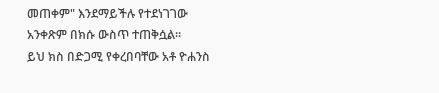መጠቀም" እንደማይችሉ የተደነገገው አንቀጽም በክሱ ውስጥ ተጠቅሷል።
ይህ ክስ በድጋሚ የቀረበባቸው አቶ ዮሐንስ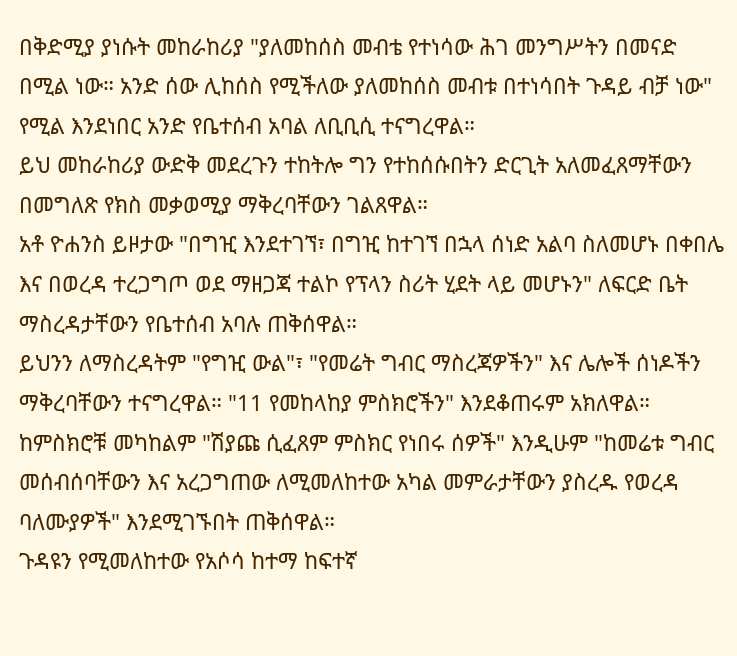በቅድሚያ ያነሱት መከራከሪያ "ያለመከሰስ መብቴ የተነሳው ሕገ መንግሥትን በመናድ በሚል ነው። አንድ ሰው ሊከሰስ የሚችለው ያለመከሰስ መብቱ በተነሳበት ጉዳይ ብቻ ነው" የሚል እንደነበር አንድ የቤተሰብ አባል ለቢቢሲ ተናግረዋል።
ይህ መከራከሪያ ውድቅ መደረጉን ተከትሎ ግን የተከሰሱበትን ድርጊት አለመፈጸማቸውን በመግለጽ የክስ መቃወሚያ ማቅረባቸውን ገልጸዋል።
አቶ ዮሐንስ ይዞታው "በግዢ እንደተገኘ፣ በግዢ ከተገኘ በኋላ ሰነድ አልባ ስለመሆኑ በቀበሌ እና በወረዳ ተረጋግጦ ወደ ማዘጋጃ ተልኮ የፕላን ስሪት ሂደት ላይ መሆኑን" ለፍርድ ቤት ማስረዳታቸውን የቤተሰብ አባሉ ጠቅሰዋል።
ይህንን ለማስረዳትም "የግዢ ውል"፣ "የመሬት ግብር ማስረጃዎችን" እና ሌሎች ሰነዶችን ማቅረባቸውን ተናግረዋል። "11 የመከላከያ ምስክሮችን" እንደቆጠሩም አክለዋል።
ከምስክሮቹ መካከልም "ሽያጩ ሲፈጸም ምስክር የነበሩ ሰዎች" እንዲሁም "ከመሬቱ ግብር መሰብሰባቸውን እና አረጋግጠው ለሚመለከተው አካል መምራታቸውን ያስረዱ የወረዳ ባለሙያዎች" እንደሚገኙበት ጠቅሰዋል።
ጉዳዩን የሚመለከተው የአሶሳ ከተማ ከፍተኛ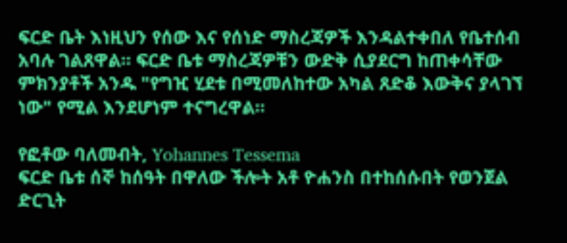ፍርድ ቤት እነዚህን የሰው እና የሰነድ ማስረጃዎች እንዳልተቀበለ የቤተሰብ አባሉ ገልጸዋል። ፍርድ ቤቱ ማስረጃዎቹን ውድቅ ሲያደርግ ከጠቀሳቸው ምክንያቶች አንዱ "የግዢ ሂደቱ በሚመለከተው አካል ጸድቆ እውቅና ያላገኘ ነው" የሚል እንደሆነም ተናግረዋል።

የፎቶው ባለመብት, Yohannes Tessema
ፍርድ ቤቱ ሰኞ ከሰዓት በዋለው ችሎት አቶ ዮሐንስ በተከሰሱበት የወንጀል ድርጊት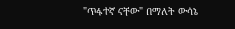"ጥፋተኛ ናቸው" በማለት ውሳኔ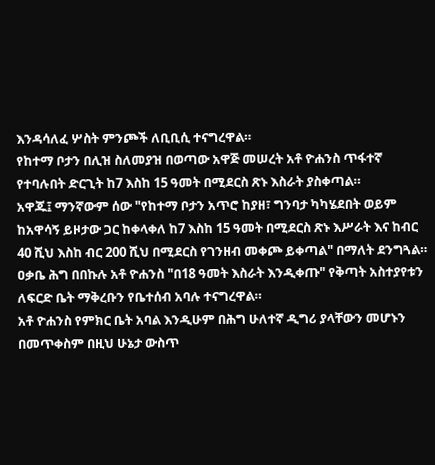እንዳሳለፈ ሦስት ምንጮች ለቢቢሲ ተናግረዋል።
የከተማ ቦታን በሊዝ ስለመያዝ በወጣው አዋጅ መሠረት አቶ ዮሐንስ ጥፋተኛ የተባሉበት ድርጊት ከ7 እስከ 15 ዓመት በሚደርስ ጽኑ እስራት ያስቀጣል።
አዋጁ፤ ማንኛውም ሰው "የከተማ ቦታን አጥሮ ከያዘ፣ ግንባታ ካካሄደበት ወይም ከአዋሳኝ ይዞታው ጋር ከቀላቀለ ከ7 እስከ 15 ዓመት በሚደርስ ጽኑ እሥራት እና ከብር 40 ሺህ እስከ ብር 200 ሺህ በሚደርስ የገንዘብ መቀጮ ይቀጣል" በማለት ደንግጓል።
ዐቃቤ ሕግ በበኩሉ አቶ ዮሐንስ "በ18 ዓመት እስራት እንዲቀጡ" የቅጣት አስተያየቱን ለፍርድ ቤት ማቅረቡን የቤተሰብ አባሉ ተናግረዋል።
አቶ ዮሐንስ የምክር ቤት አባል እንዲሁም በሕግ ሁለተኛ ዲግሪ ያላቸውን መሆኑን በመጥቀስም በዚህ ሁኔታ ውስጥ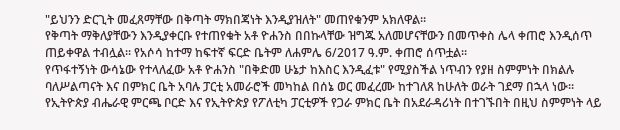"ይህንን ድርጊት መፈጸማቸው በቅጣት ማክበጃነት እንዲያዝለት" መጠየቁንም አክለዋል።
የቅጣት ማቅለያቸውን እንዲያቀርቡ የተጠየቁት አቶ ዮሐንስ በበኩላቸው ዝግጁ አለመሆናቸውን በመጥቀስ ሌላ ቀጠሮ እንዲሰጥ ጠይቀዋል ተብሏል። የአሶሳ ከተማ ከፍተኛ ፍርድ ቤትም ለሐምሌ 6/2017 ዓ.ም. ቀጠሮ ሰጥቷል።
የጥፋተኝነት ውሳኔው የተላለፈው አቶ ዮሐንስ "በቅድመ ሁኔታ ከእስር እንዲፈቱ" የሚያስችል ነጥብን የያዘ ስምምነት በክልሉ ባለሥልጣናት እና በምክር ቤት አባሉ ፓርቲ አመራሮች መካከል በሰኔ ወር መፈረሙ ከተገለጸ ከሁለት ወራት ገደማ በኋላ ነው።
የኢትዮጵያ ብሔራዊ ምርጫ ቦርድ እና የኢትዮጵያ የፖለቲካ ፓርቲዎች የጋራ ምክር ቤት በአደራዳሪነት በተገኙበት በዚህ ስምምነት ላይ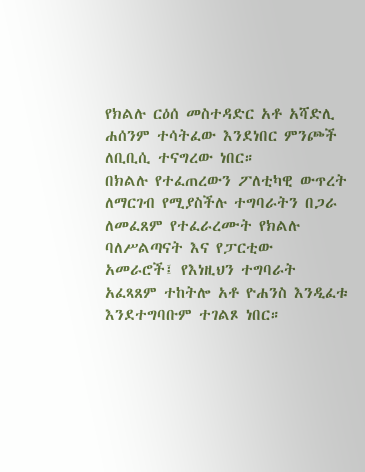የክልሉ ርዕሰ መስተዳድር አቶ አሻድሊ ሐሰንም ተሳትፈው እንደነበር ምንጮች ለቢቢሲ ተናግረው ነበር።
በክልሉ የተፈጠረውን ፖለቲካዊ ውጥረት ለማርገብ የሚያስችሉ ተግባራትን በጋራ ለመፈጸም የተፈራረሙት የክልሉ ባለሥልጣናት እና የፓርቲው አመራሮች፤ የእነዚህን ተግባራት አፈጻጸም ተከትሎ አቶ ዮሐንስ እንዲፈቱ እንደተግባቡም ተገልጾ ነበር።